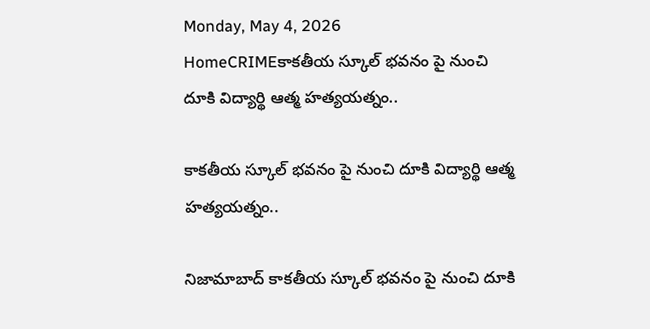Monday, May 4, 2026
HomeCRIMEకాకతీయ స్కూల్ భవనం పై నుంచి దూకి విద్యార్థి ఆత్మ హత్యయత్నం..

కాకతీయ స్కూల్ భవనం పై నుంచి దూకి విద్యార్థి ఆత్మ హత్యయత్నం..

నిజామాబాద్ కాకతీయ స్కూల్ భవనం పై నుంచి దూకి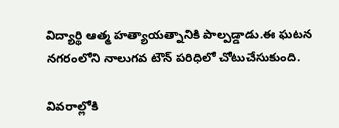విద్యార్థి ఆత్మ హత్యాయత్నానికి పాల్పడ్డాడు.ఈ ఘటన నగరంలోని నాలుగవ టౌన్ పరిధిలో చోటుచేసుకుంది.

వివరాల్లోకి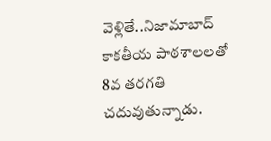వెళ్లితే..నిజామాబాద్ కాకతీయ పాఠశాలలతో 8వ తరగతి చదువుతున్నాడు.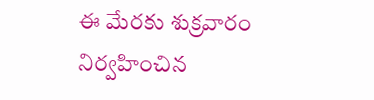ఈ మేరకు శుక్రవారం నిర్వహించిన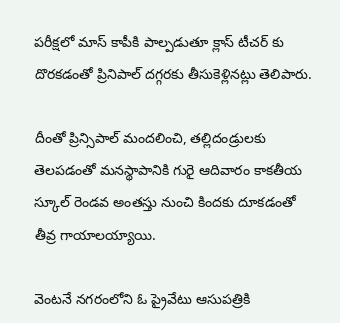పరీక్షలో మాస్ కాపీకి పాల్పడుతూ క్లాస్ టీచర్ కు దొరకడంతో ప్రినిపాల్ దగ్గరకు తీసుకెళ్లినట్లు తెలిపారు.

దీంతో ప్రిన్సిపాల్ మందలించి, తల్లిదండ్రులకు తెలపడంతో మనస్థాపానికి గురై ఆదివారం కాకతీయ స్కూల్ రెండవ అంతస్తు నుంచి కిందకు దూకడంతో తీవ్ర గాయాలయ్యాయి.

వెంటనే నగరంలోని ఓ ప్రైవేటు ఆసుపత్రికి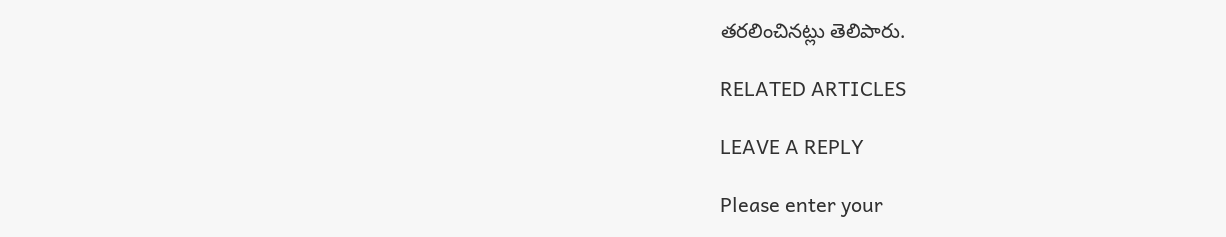తరలించినట్లు తెలిపారు.

RELATED ARTICLES

LEAVE A REPLY

Please enter your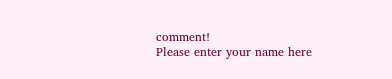comment!
Please enter your name here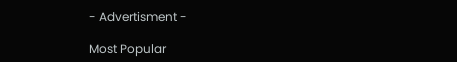- Advertisment -

Most Popular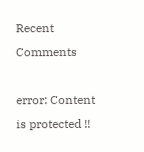Recent Comments

error: Content is protected !!